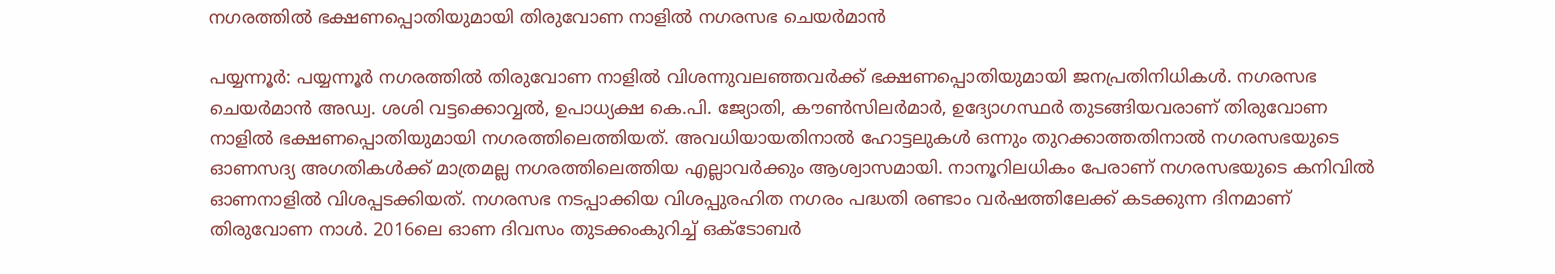നഗരത്തിൽ ഭക്ഷണപ്പൊതിയുമായി തിരുവോണ നാളിൽ നഗരസഭ ചെയർമാൻ

പയ്യന്നൂർ: പയ്യന്നൂർ നഗരത്തിൽ തിരുവോണ നാളിൽ വിശന്നുവലഞ്ഞവർക്ക് ഭക്ഷണപ്പൊതിയുമായി ജനപ്രതിനിധികൾ. നഗരസഭ ചെയർമാൻ അഡ്വ. ശശി വട്ടക്കൊവ്വൽ, ഉപാധ്യക്ഷ കെ.പി. ജ്യോതി, കൗൺസിലർമാർ, ഉദ്യോഗസ്ഥർ തുടങ്ങിയവരാണ് തിരുവോണ നാളിൽ ഭക്ഷണപ്പൊതിയുമായി നഗരത്തിലെത്തിയത്. അവധിയായതിനാൽ ഹോട്ടലുകൾ ഒന്നും തുറക്കാത്തതിനാൽ നഗരസഭയുടെ ഓണസദ്യ അഗതികൾക്ക് മാത്രമല്ല നഗരത്തിലെത്തിയ എല്ലാവർക്കും ആശ്വാസമായി. നാനൂറിലധികം പേരാണ് നഗരസഭയുടെ കനിവിൽ ഓണനാളിൽ വിശപ്പടക്കിയത്. നഗരസഭ നടപ്പാക്കിയ വിശപ്പുരഹിത നഗരം പദ്ധതി രണ്ടാം വർഷത്തിലേക്ക് കടക്കുന്ന ദിനമാണ് തിരുവോണ നാൾ. 2016ലെ ഓണ ദിവസം തുടക്കംകുറിച്ച് ഒക്ടോബർ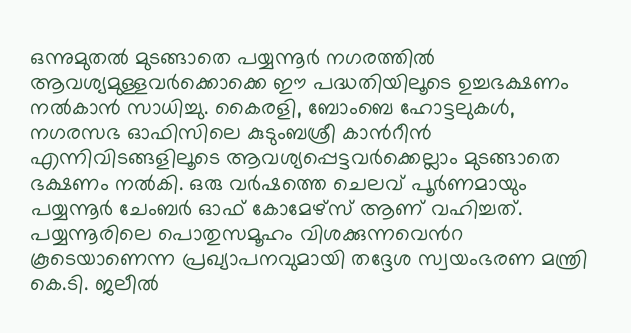ഒന്നുമുതൽ മുടങ്ങാതെ പയ്യന്നൂർ നഗരത്തിൽ ആവശ്യമുള്ളവർക്കൊക്കെ ഈ പദ്ധതിയിലൂടെ ഉച്ചഭക്ഷണം നൽകാൻ സാധിച്ചു. കൈരളി, ബോംബെ ഹോട്ടലുകൾ, നഗരസഭ ഓഫിസിലെ കുടുംബശ്രീ കാൻറീൻ എന്നിവിടങ്ങളിലൂടെ ആവശ്യപ്പെട്ടവർക്കെല്ലാം മുടങ്ങാതെ ഭക്ഷണം നൽകി. ഒരു വർഷത്തെ ചെലവ് പൂർണമായും പയ്യന്നൂർ ചേംബർ ഓഫ് കോമേഴ്സ് ആണ് വഹിച്ചത്. പയ്യന്നൂരിലെ പൊതുസമൂഹം വിശക്കുന്നവെൻറ കൂടെയാണെന്ന പ്രഖ്യാപനവുമായി തദ്ദേശ സ്വയംഭരണ മന്ത്രി കെ.ടി. ജലീൽ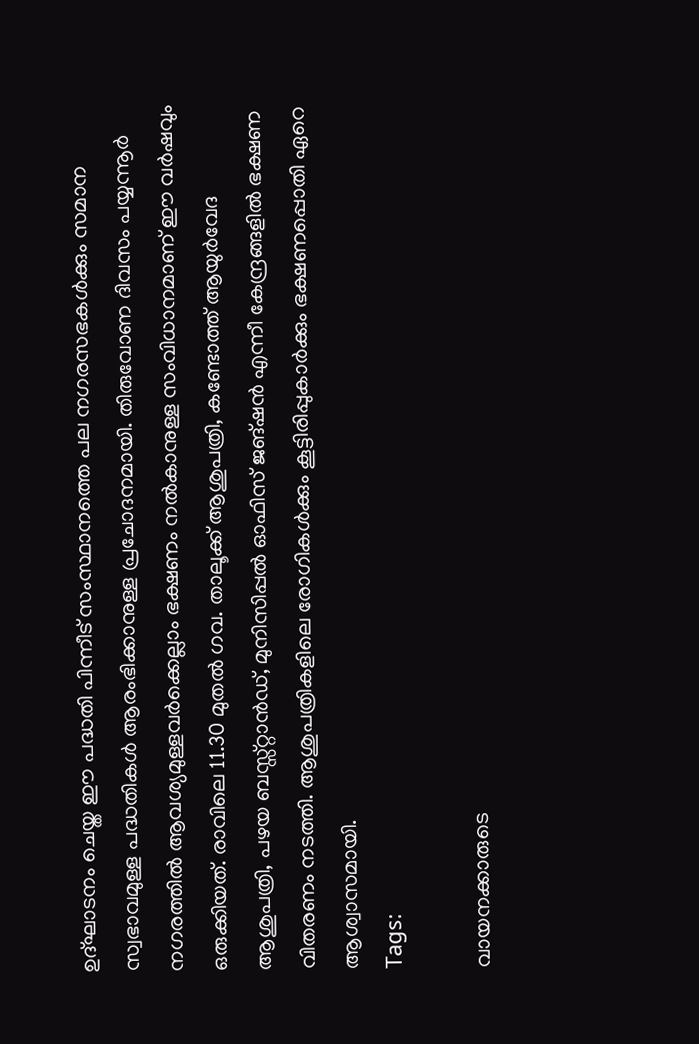ഉദ്ഘാടനം ചെയ്ത ഈ പദ്ധതി പിന്നീട് സംസ്ഥാനത്തെ പല നഗരസഭകൾക്കും സമാന സ്വഭാവമുള്ള പദ്ധതികൾ ആരംഭിക്കാനുള്ള പ്രചോദനമായി. തിരുവോണ ദിവസം പയ്യന്നൂർ നഗരത്തിൽ ആവശ്യമുള്ളവർക്കെല്ലാം ഭക്ഷണം നൽകാനുള്ള സംവിധാനമാണ് ഈ വർഷവും ഒരുക്കിയത്. രാവിലെ 11.30 മുതൽ ഗവ. താലൂക്ക് ആശുപത്രി, കണ്ടോത്ത് ആയുർവേദ ആശുപത്രി, പഴയ ബസ്സ്റ്റാൻഡ്, മുനിസിപ്പൽ ഓഫിസ് ജങ്ഷൻ എന്നീ കേന്ദ്രങ്ങളിൽ ഭക്ഷണ വിതരണം നടത്തി. ആശുപത്രികളിലെ രോഗികൾക്കും കൂട്ടിരിപ്പുകാർക്കും ഭക്ഷണപ്പൊതി ഏറെ ആശ്വാസമായി.
Tags:

വായനക്കാരുടെ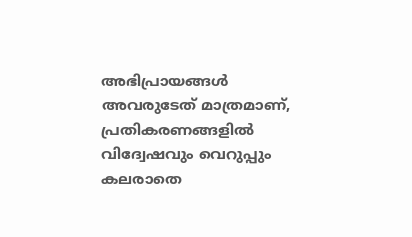അഭിപ്രായങ്ങള്‍ അവരുടേത് മാത്രമാണ്, പ്രതികരണങ്ങളിൽ വിദ്വേഷവും വെറുപ്പും കലരാതെ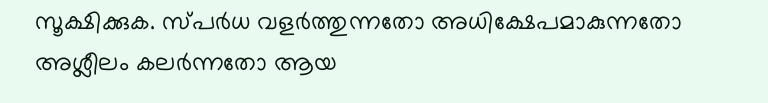സൂക്ഷിക്കുക. സ്പർധ വളർത്തുന്നതോ അധിക്ഷേപമാകുന്നതോ അശ്ലീലം കലർന്നതോ ആയ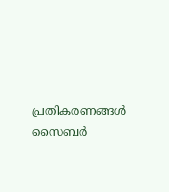പ്രതികരണങ്ങൾ സൈബർ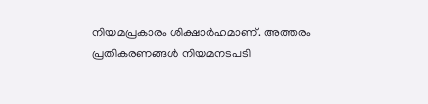നിയമപ്രകാരം ശിക്ഷാർഹമാണ്. അത്തരം പ്രതികരണങ്ങൾ നിയമനടപടി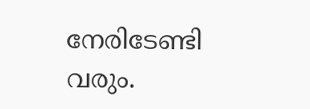നേരിടേണ്ടി വരും.